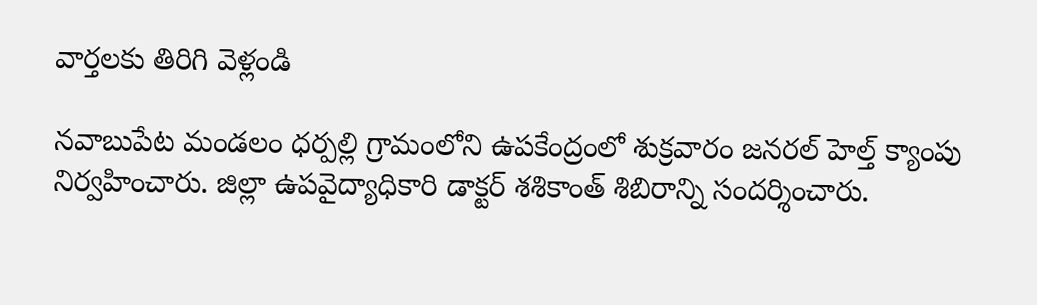వార్తలకు తిరిగి వెళ్లండి

నవాబుపేట మండలం ధర్పల్లి గ్రామంలోని ఉపకేంద్రంలో శుక్రవారం జనరల్ హెల్త్ క్యాంపు నిర్వహించారు. జిల్లా ఉపవైద్యాధికారి డాక్టర్ శశికాంత్ శిబిరాన్ని సందర్శించారు.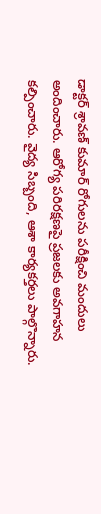డాక్టర్ శ్రావణ్ కుమార్ రోగులను పరీక్షించి మందులు అందించారు. ఆరోగ్య పరిరక్షణపై ప్రజలకు అవగాహన కల్పించారు. వైద్య సిబ్బంది, ఆశా కార్యకర్తలు పాల్గొన్నారు.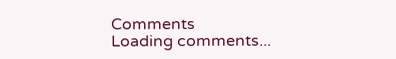Comments
Loading comments...